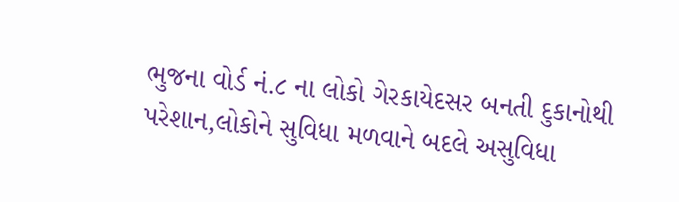ભુજના વોર્ડ નં.૮ ના લોકો ગેરકાયેદસર બનતી દુકાનોથી પરેશાન,લોકોને સુવિધા મળવાને બદલે અસુવિધા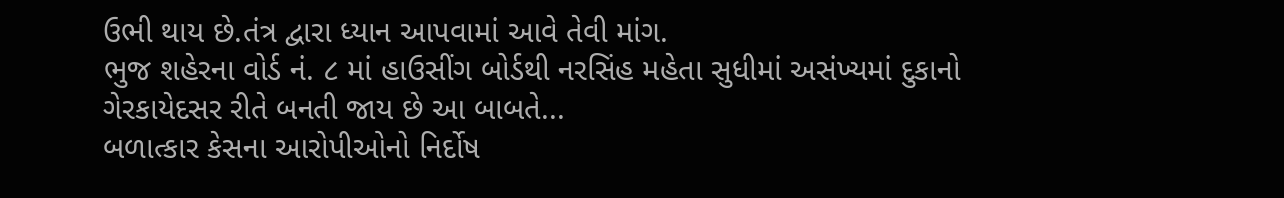ઉભી થાય છે.તંત્ર દ્વારા ધ્યાન આપવામાં આવે તેવી માંગ.
ભુજ શહેરના વોર્ડ નં. ૮ માં હાઉસીંગ બોર્ડથી નરસિંહ મહેતા સુધીમાં અસંખ્યમાં દુકાનો ગેરકાયેદસર રીતે બનતી જાય છે આ બાબતે...
બળાત્કાર કેસના આરોપીઓનો નિર્દોષ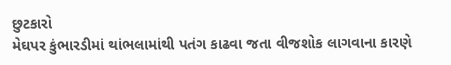છુટકારો
મેઘપર કુંભારડીમાં થાંભલામાંથી પતંગ કાઢવા જતા વીજશોક લાગવાના કારણે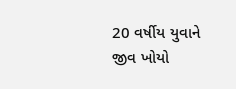20 વર્ષીય યુવાને જીવ ખોયો